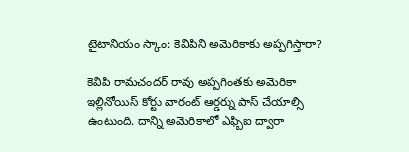టైటానియం స్కాం: కెవిపిని అమెరికాకు అప్పగిస్తారా?

కెవిపి రామచందర్ రావు అప్పగింతకు అమెరికా ఇల్లినోయిస్ కోర్టు వారంట్ ఆర్డర్ను పాస్ చేయాల్సి ఉంటుంది. దాన్ని అమెరికాలో ఎఫ్బిఐ ద్వారా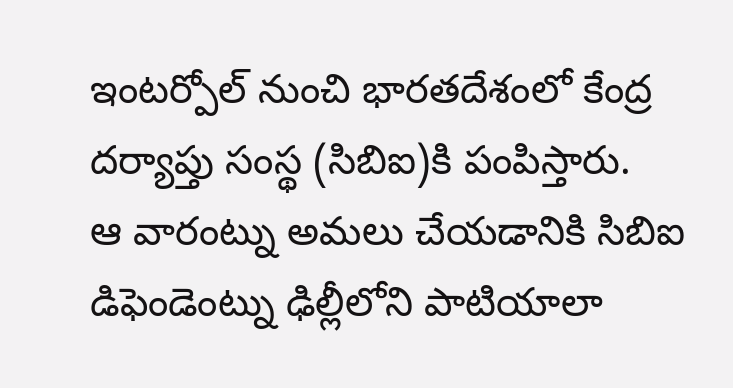ఇంటర్పోల్ నుంచి భారతదేశంలో కేంద్ర దర్యాప్తు సంస్థ (సిబిఐ)కి పంపిస్తారు.
ఆ వారంట్ను అమలు చేయడానికి సిబిఐ డిఫెండెంట్ను ఢిల్లీలోని పాటియాలా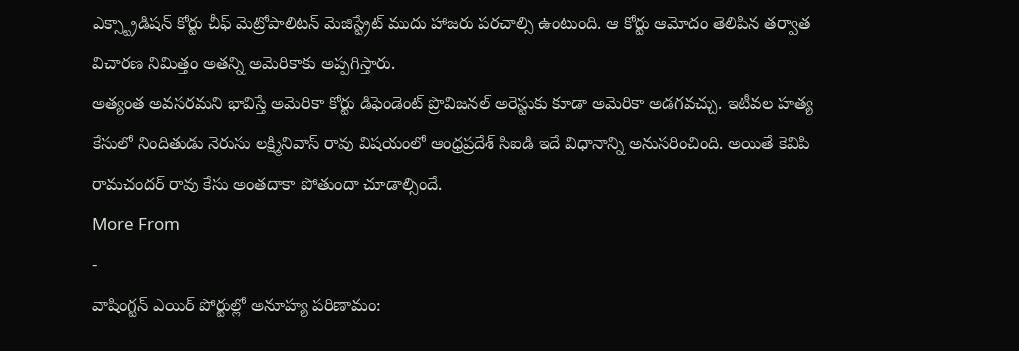ఎక్స్ట్రాడిషన్ కోర్టు చీఫ్ మెట్రోపాలిటన్ మెజిస్ట్రేట్ ముదు హాజరు పరచాల్సి ఉంటుంది. ఆ కోర్టు ఆమోదం తెలిపిన తర్వాత విచారణ నిమిత్తం అతన్ని అమెరికాకు అప్పగిస్తారు.
అత్యంత అవసరమని భావిస్తే అమెరికా కోర్టు డిఫెండెంట్ ప్రొవిజనల్ అరెస్టుకు కూడా అమెరికా అడగవచ్చు. ఇటీవల హత్య కేసులో నిందితుడు నెరుసు లక్ష్మినివాస్ రావు విషయంలో ఆంధ్రప్రదేశ్ సిఐడి ఇదే విధానాన్ని అనుసరించింది. అయితే కెవిపి రామచందర్ రావు కేసు అంతదాకా పోతుందా చూడాల్సిందే.
More From
-
వాషింగ్టన్ ఎయిర్ పోర్టుల్లో అనూహ్య పరిణామం: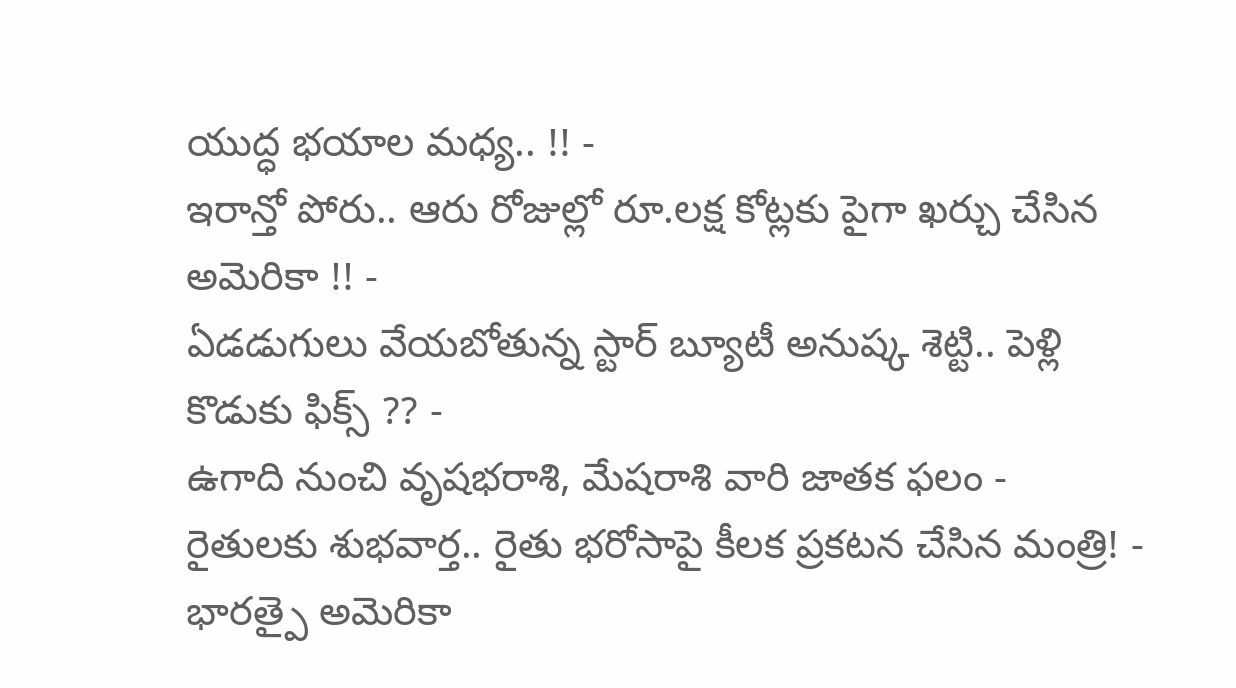యుద్ధ భయాల మధ్య.. !! -
ఇరాన్తో పోరు.. ఆరు రోజుల్లో రూ.లక్ష కోట్లకు పైగా ఖర్చు చేసిన అమెరికా !! -
ఏడడుగులు వేయబోతున్న స్టార్ బ్యూటీ అనుష్క శెట్టి.. పెళ్లి కొడుకు ఫిక్స్ ?? -
ఉగాది నుంచి వృషభరాశి, మేషరాశి వారి జాతక ఫలం -
రైతులకు శుభవార్త.. రైతు భరోసాపై కీలక ప్రకటన చేసిన మంత్రి! -
భారత్పై అమెరికా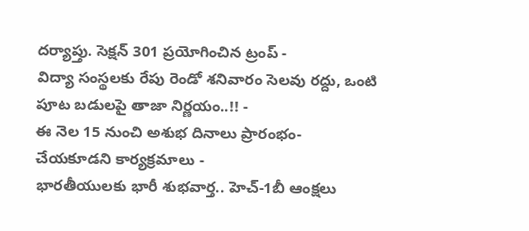దర్యాప్తు. సెక్షన్ 301 ప్రయోగించిన ట్రంప్ -
విద్యా సంస్థలకు రేపు రెండో శనివారం సెలవు రద్దు, ఒంటి పూట బడులపై తాజా నిర్ణయం..!! -
ఈ నెల 15 నుంచి అశుభ దినాలు ప్రారంభం- చేయకూడని కార్యక్రమాలు -
భారతీయులకు భారీ శుభవార్త.. హెచ్-1బీ ఆంక్షలు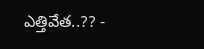ఎత్తివేత..?? -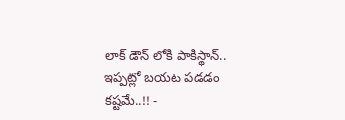లాక్ డౌన్ లోకి పాకిస్థాన్.. ఇప్పట్లో బయట పడడం కష్టమే..!! -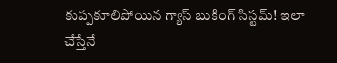కుప్పకూలిపోయిన గ్యాస్ బుకింగ్ సిస్టమ్! ఇలా చేస్తేనే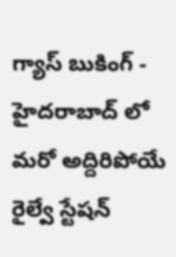గ్యాస్ బుకింగ్ -
హైదరాబాద్ లో మరో అద్దిరిపోయే రైల్వే స్టేషన్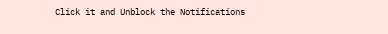Click it and Unblock the Notifications